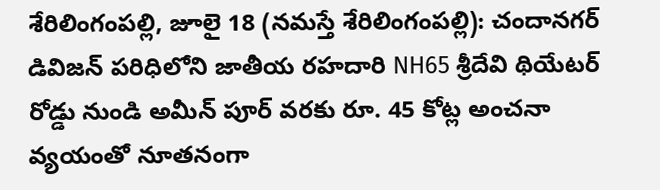శేరిలింగంపల్లి, జూలై 18 (నమస్తే శేరిలింగంపల్లి): చందానగర్ డివిజన్ పరిధిలోని జాతీయ రహదారి NH65 శ్రీదేవి థియేటర్ రోడ్డు నుండి అమీన్ పూర్ వరకు రూ. 45 కోట్ల అంచనా వ్యయంతో నూతనంగా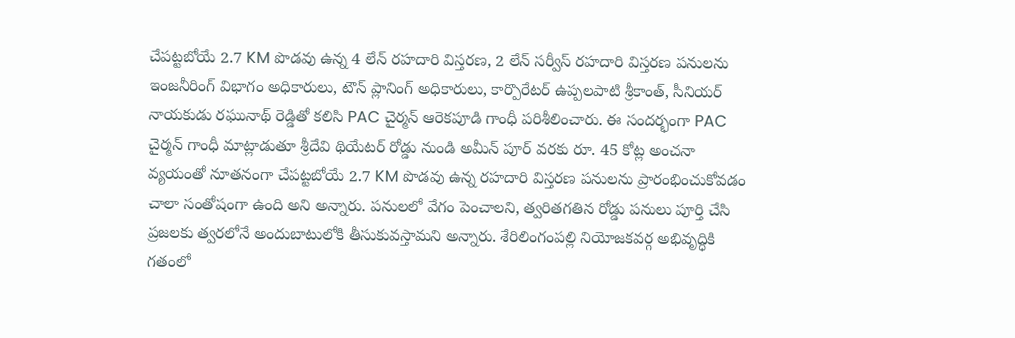చేపట్టబోయే 2.7 KM పొడవు ఉన్న 4 లేన్ రహదారి విస్తరణ, 2 లేన్ సర్వీస్ రహదారి విస్తరణ పనులను ఇంజనీరింగ్ విభాగం అధికారులు, టౌన్ ప్లానింగ్ అధికారులు, కార్పొరేటర్ ఉప్పలపాటి శ్రీకాంత్, సీనియర్ నాయకుడు రఘునాథ్ రెడ్డితో కలిసి PAC చైర్మన్ ఆరెకపూడి గాంధీ పరిశీలించారు. ఈ సందర్భంగా PAC చైర్మన్ గాంధీ మాట్లాడుతూ శ్రీదేవి థియేటర్ రోడ్డు నుండి అమీన్ పూర్ వరకు రూ. 45 కోట్ల అంచనా వ్యయంతో నూతనంగా చేపట్టబోయే 2.7 KM పొడవు ఉన్న రహదారి విస్తరణ పనులను ప్రారంభించుకోవడం చాలా సంతోషంగా ఉంది అని అన్నారు. పనులలో వేగం పెంచాలని, త్వరితగతిన రోడ్డు పనులు పూర్తి చేసి ప్రజలకు త్వరలోనే అందుబాటులోకి తీసుకువస్తామని అన్నారు. శేరిలింగంపల్లి నియోజకవర్గ అభివృద్ధికి గతంలో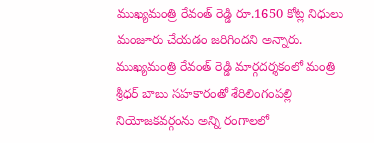ముఖ్యమంత్రి రేవంత్ రెడ్డి రూ.1650 కోట్ల నిధులు మంజూరు చేయడం జరిగిందని అన్నారు. ముఖ్యమంత్రి రేవంత్ రెడ్డి మార్గదర్శకంలో మంత్రి శ్రీధర్ బాబు సహకారంతో శేరిలింగంపల్లి నియోజకవర్గంను అన్ని రంగాలలో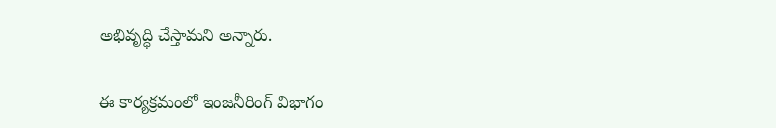అభివృద్ధి చేస్తామని అన్నారు.

ఈ కార్యక్రమంలో ఇంజనీరింగ్ విభాగం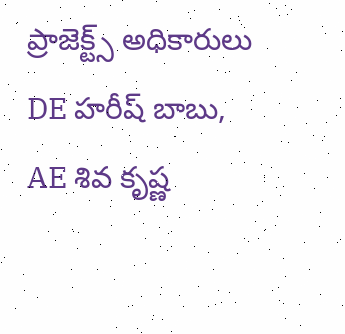ప్రాజెక్ట్స్ అధికారులు DE హరీష్ బాబు, AE శివ కృష్ణ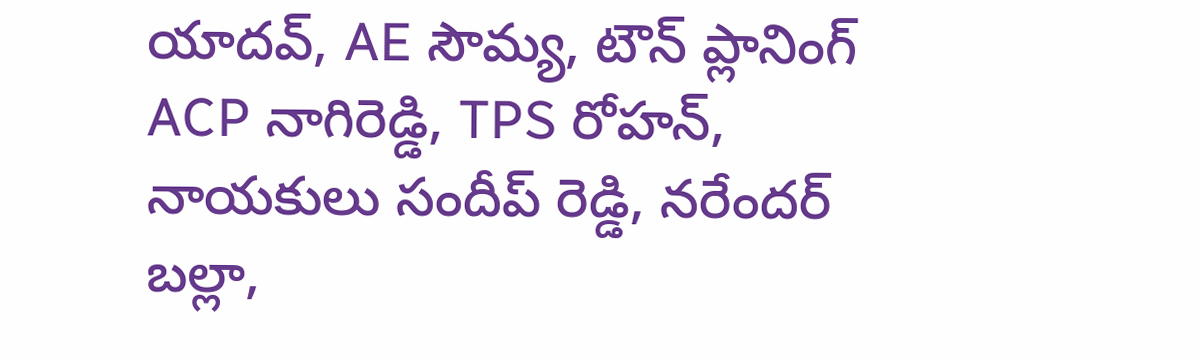యాదవ్, AE సౌమ్య, టౌన్ ప్లానింగ్ ACP నాగిరెడ్డి, TPS రోహన్, నాయకులు సందీప్ రెడ్డి, నరేందర్ బల్లా,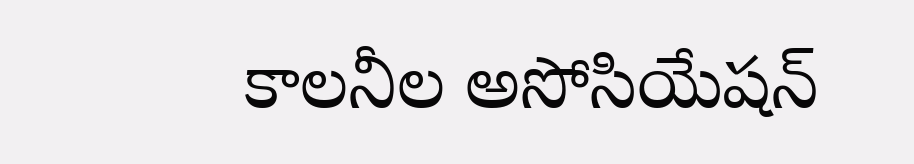కాలనీల అసోసియేషన్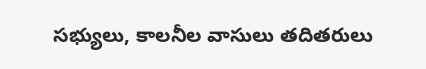సభ్యులు, కాలనీల వాసులు తదితరులు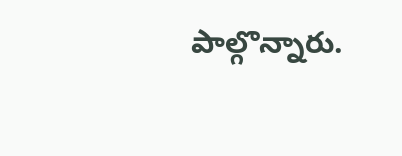పాల్గొన్నారు.